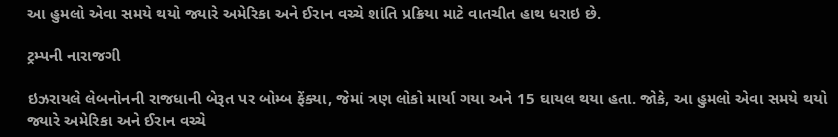આ હુમલો એવા સમયે થયો જ્યારે અમેરિકા અને ઈરાન વચ્ચે શાંતિ પ્રક્રિયા માટે વાતચીત હાથ ધરાઇ છે.

ટ્રમ્પની નારાજગી

ઇઝરાયલે લેબનોનની રાજધાની બેરૂત પર બોમ્બ ફેંક્યા, જેમાં ત્રણ લોકો માર્યા ગયા અને 15 ઘાયલ થયા હતા. જોકે, આ હુમલો એવા સમયે થયો જ્યારે અમેરિકા અને ઈરાન વચ્ચે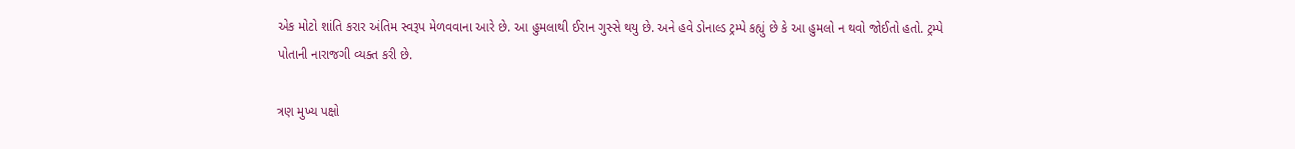એક મોટો શાંતિ કરાર અંતિમ સ્વરૂપ મેળવવાના આરે છે. આ હુમલાથી ઈરાન ગુસ્સે થયુ છે. અને હવે ડોનાલ્ડ ટ્રમ્પે કહ્યું છે કે આ હુમલો ન થવો જોઈતો હતો. ટ્રમ્પે પોતાની નારાજગી વ્યક્ત કરી છે.

ત્રણ મુખ્ય પક્ષો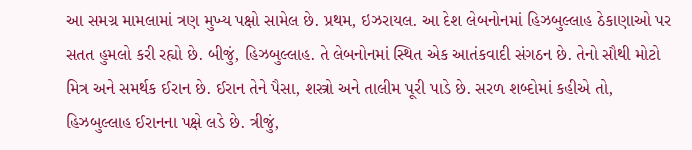આ સમગ્ર મામલામાં ત્રણ મુખ્ય પક્ષો સામેલ છે. પ્રથમ, ઇઝરાયલ. આ દેશ લેબનોનમાં હિઝબુલ્લાહ ઠેકાણાઓ પર સતત હુમલો કરી રહ્યો છે. બીજું, હિઝબુલ્લાહ. તે લેબનોનમાં સ્થિત એક આતંકવાદી સંગઠન છે. તેનો સૌથી મોટો મિત્ર અને સમર્થક ઈરાન છે. ઈરાન તેને પૈસા, શસ્ત્રો અને તાલીમ પૂરી પાડે છે. સરળ શબ્દોમાં કહીએ તો, હિઝબુલ્લાહ ઈરાનના પક્ષે લડે છે. ત્રીજું,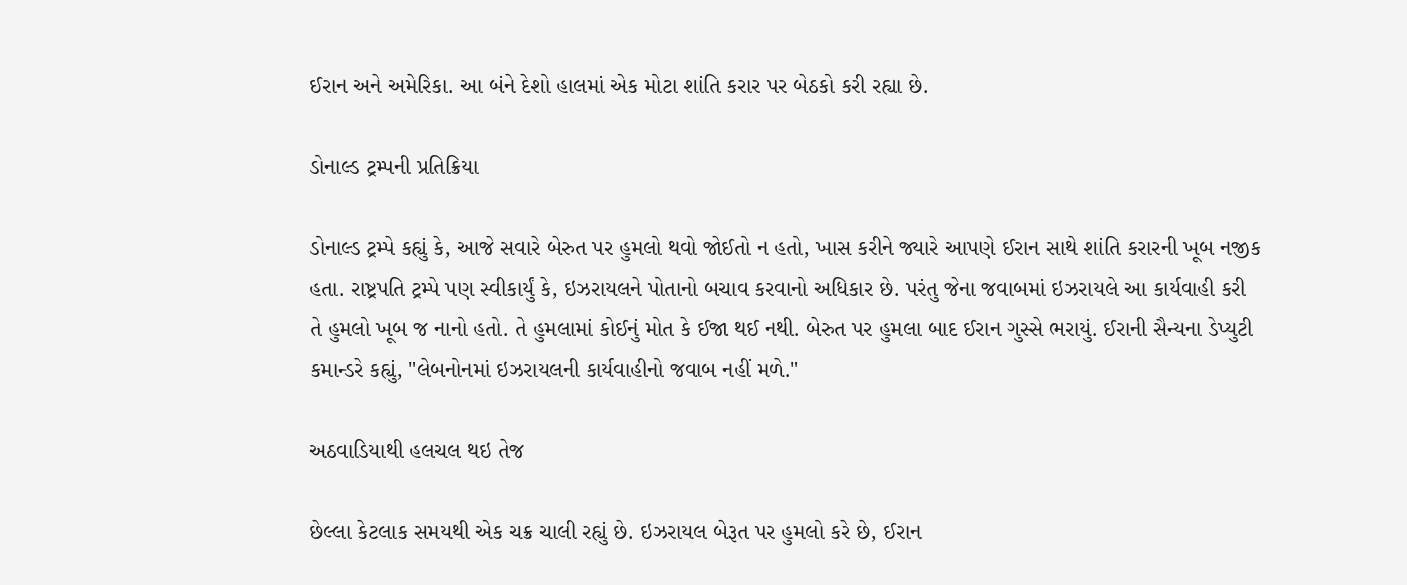ઈરાન અને અમેરિકા. આ બંને દેશો હાલમાં એક મોટા શાંતિ કરાર પર બેઠકો કરી રહ્યા છે.

ડોનાલ્ડ ટ્રમ્પની પ્રતિક્રિયા

ડોનાલ્ડ ટ્રમ્પે કહ્યું કે, આજે સવારે બેરુત પર હુમલો થવો જોઈતો ન હતો, ખાસ કરીને જ્યારે આપણે ઈરાન સાથે શાંતિ કરારની ખૂબ નજીક હતા. રાષ્ટ્રપતિ ટ્રમ્પે પણ સ્વીકાર્યું કે, ઇઝરાયલને પોતાનો બચાવ કરવાનો અધિકાર છે. પરંતુ જેના જવાબમાં ઇઝરાયલે આ કાર્યવાહી કરી તે હુમલો ખૂબ જ નાનો હતો. તે હુમલામાં કોઈનું મોત કે ઈજા થઈ નથી. બેરુત પર હુમલા બાદ ઈરાન ગુસ્સે ભરાયું. ઈરાની સૈન્યના ડેપ્યુટી કમાન્ડરે કહ્યું, "લેબનોનમાં ઇઝરાયલની કાર્યવાહીનો જવાબ નહીં મળે."

અઠવાડિયાથી હલચલ થઇ તેજ

છેલ્લા કેટલાક સમયથી એક ચક્ર ચાલી રહ્યું છે. ઇઝરાયલ બેરૂત પર હુમલો કરે છે, ઈરાન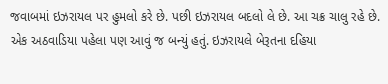જવાબમાં ઇઝરાયલ પર હુમલો કરે છે. પછી ઇઝરાયલ બદલો લે છે. આ ચક્ર ચાલુ રહે છે. એક અઠવાડિયા પહેલા પણ આવું જ બન્યું હતું. ઇઝરાયલે બેરૂતના દહિયા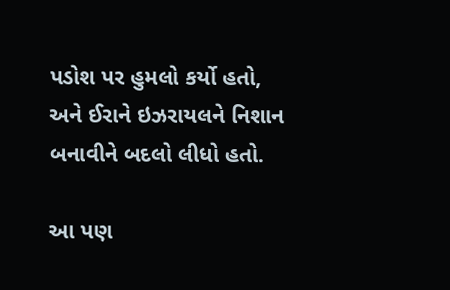પડોશ પર હુમલો કર્યો હતો, અને ઈરાને ઇઝરાયલને નિશાન બનાવીને બદલો લીધો હતો.

આ પણ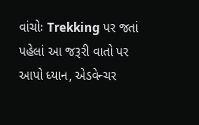વાંચોઃ Trekking પર જતાં પહેલાં આ જરૂરી વાતો પર આપો ધ્યાન, એડવેન્ચર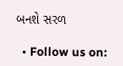બનશે સરળ

  • Follow us on: